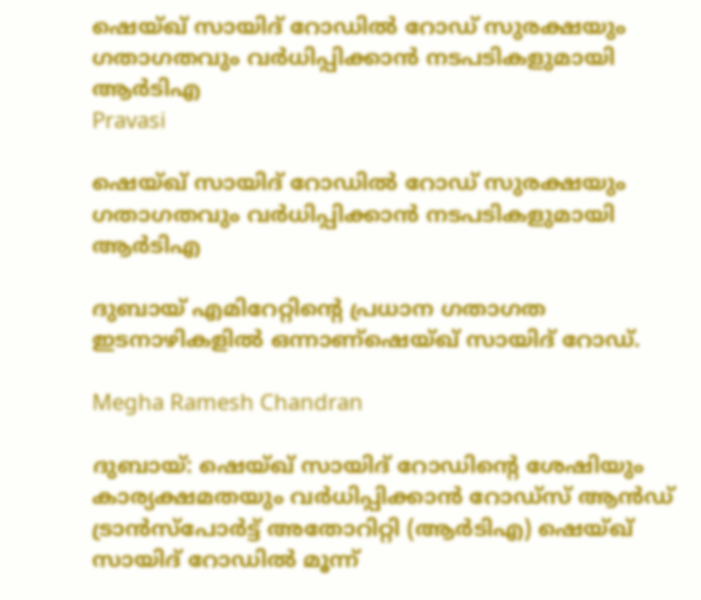ഷെയ്ഖ് സായിദ് റോഡിൽ റോഡ് സുരക്ഷയും ഗതാഗതവും വർധിപ്പിക്കാൻ നടപടികളുമായി ആർടിഎ
Pravasi

ഷെയ്ഖ് സായിദ് റോഡിൽ റോഡ് സുരക്ഷയും ഗതാഗതവും വർധിപ്പിക്കാൻ നടപടികളുമായി ആർടിഎ

ദുബായ് എമിറേറ്റിന്‍റെ പ്രധാന ഗതാഗത ഇടനാഴികളിൽ ഒന്നാണ്ഷെയ്ഖ് സായിദ് റോഡ്.

Megha Ramesh Chandran

ദുബായ്: ഷെയ്ഖ് സായിദ് റോഡിന്‍റെ ശേഷിയും കാര്യക്ഷമതയും വർധിപ്പിക്കാൻ റോഡ്സ് ആൻഡ് ട്രാൻസ്പോർട്ട് അതോറിറ്റി (ആർടിഎ) ഷെയ്ഖ് സായിദ് റോഡിൽ മൂന്ന്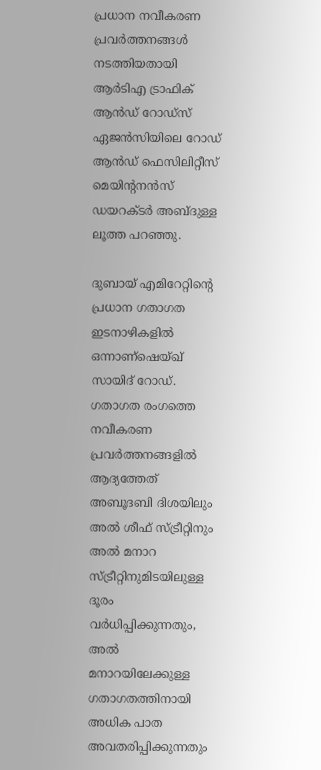പ്രധാന നവീകരണ പ്രവർത്തനങ്ങൾ നടത്തിയതായി ആർടിഎ ട്രാഫിക് ആൻഡ് റോഡ്സ് ഏജൻസിയിലെ റോഡ് ആൻഡ് ഫെസിലിറ്റീസ് മെയിന്‍റനൻസ് ഡയറക്ടർ അബ്ദുള്ള ലൂത്ത പറഞ്ഞു.

ദുബായ് എമിറേറ്റിന്‍റെ പ്രധാന ഗതാഗത ഇടനാഴികളിൽ ഒന്നാണ്ഷെയ്ഖ് സായിദ് റോഡ്. ഗതാഗത രംഗത്തെ നവീകരണ പ്രവർത്തനങ്ങളിൽ ആദ്യത്തേത് അബൂദബി ദിശയിലും അൽ ശീഫ് സ്ട്രീറ്റിനും അൽ മനാറ സ്ട്രീറ്റിനുമിടയിലുള്ള ദൂരം വർധിപ്പിക്കുന്നതും, അൽ മനാറയിലേക്കുള്ള ഗതാഗതത്തിനായി അധിക പാത അവതരിപ്പിക്കുന്നതും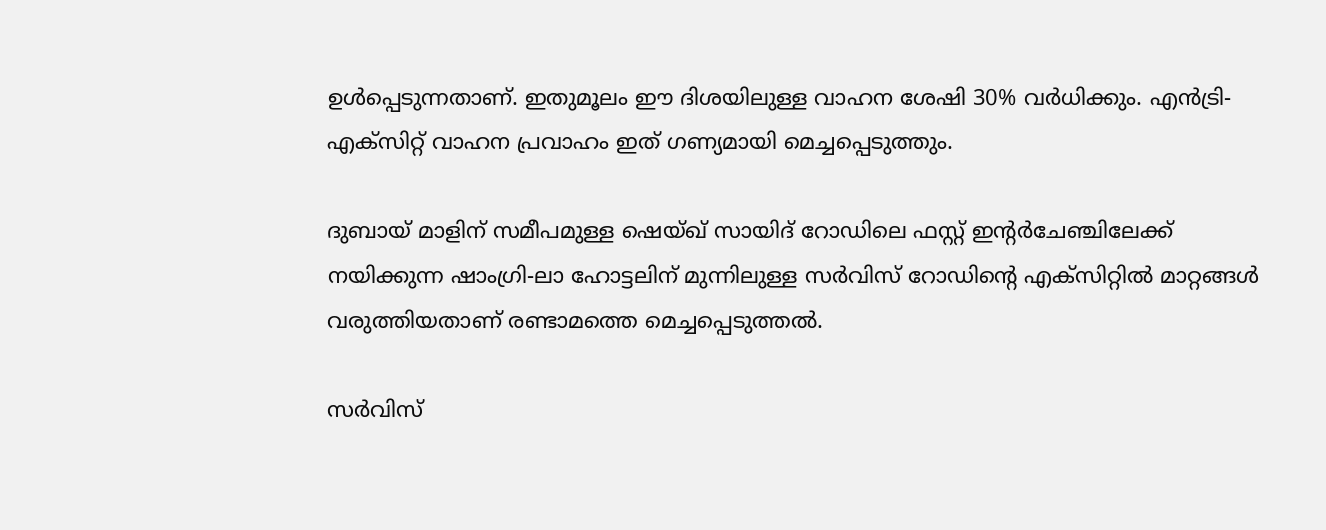ഉൾപ്പെടുന്നതാണ്. ഇതുമൂലം ഈ ദിശയിലുള്ള വാഹന ശേഷി 30% വർധിക്കും. എൻട്രി-എക്സിറ്റ് വാഹന പ്രവാഹം ഇത് ഗണ്യമായി മെച്ചപ്പെടുത്തും.

ദുബായ് മാളിന് സമീപമുള്ള ഷെയ്ഖ് സായിദ് റോഡിലെ ഫസ്റ്റ് ഇന്‍റർചേഞ്ചിലേക്ക് നയിക്കുന്ന ഷാംഗ്രി-ലാ ഹോട്ടലിന് മുന്നിലുള്ള സർവിസ് റോഡിന്‍റെ എക്സിറ്റിൽ മാറ്റങ്ങൾ വരുത്തിയതാണ് രണ്ടാമത്തെ മെച്ചപ്പെടുത്തൽ.

സർവിസ്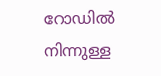റോഡിൽ നിന്നുള്ള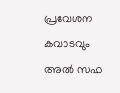പ്രവേശന കവാടവും അൽ സഫ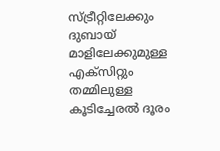സ്ട്രീറ്റിലേക്കും ദുബായ് മാളിലേക്കുമുള്ള എക്സിറ്റും തമ്മിലുള്ള കൂടിച്ചേരൽ ദൂരം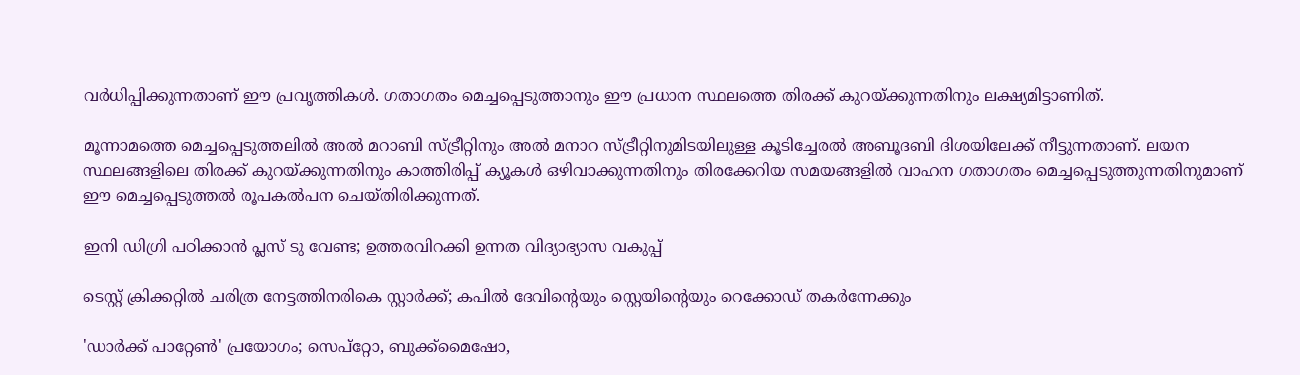വർധിപ്പിക്കുന്നതാണ് ഈ പ്രവൃത്തികൾ. ഗതാഗതം മെച്ചപ്പെടുത്താനും ഈ പ്രധാന സ്ഥലത്തെ തിരക്ക് കുറയ്ക്കുന്നതിനും ലക്ഷ്യമിട്ടാണിത്.

മൂന്നാമത്തെ മെച്ചപ്പെടുത്തലിൽ അൽ മറാബി സ്ട്രീറ്റിനും അൽ മനാറ സ്ട്രീറ്റിനുമിടയിലുള്ള കൂടിച്ചേരൽ അബൂദബി ദിശയിലേക്ക് നീട്ടുന്നതാണ്. ലയന സ്ഥലങ്ങളിലെ തിരക്ക് കുറയ്ക്കുന്നതിനും കാത്തിരിപ്പ് ക്യൂകൾ ഒഴിവാക്കുന്നതിനും തിരക്കേറിയ സമയങ്ങളിൽ വാഹന ഗതാഗതം മെച്ചപ്പെടുത്തുന്നതിനുമാണ് ഈ മെച്ചപ്പെടുത്തൽ രൂപകൽപന ചെയ്തിരിക്കുന്നത്.

ഇനി ഡിഗ്രി പഠിക്കാൻ പ്ലസ് ടു വേണ്ട; ഉത്തരവിറക്കി ഉന്നത വിദ്യാഭ്യാസ വകുപ്പ്

ടെസ്റ്റ് ക്രിക്കറ്റിൽ ചരിത്ര നേട്ടത്തിനരികെ സ്റ്റാർക്ക്; കപിൽ ദേവിന്‍റെയും സ്റ്റെയിന്‍റെയും റെക്കോഡ് തകർന്നേക്കും

'ഡാർക്ക് പാറ്റേൺ' പ്രയോഗം; സെപ്റ്റോ, ബുക്ക്‌മൈഷോ,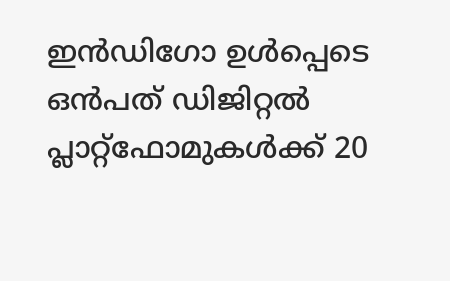ഇൻഡിഗോ ഉൾപ്പെടെ ഒൻപത് ഡിജിറ്റൽ പ്ലാറ്റ്‌ഫോമുകൾക്ക് 20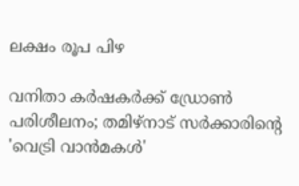ലക്ഷം രൂപ പിഴ

വനിതാ കർഷകർക്ക് ഡ്രോൺ പരിശീലനം; തമിഴ്നാട് സർക്കാരിന്‍റെ 'വെട്രി വാൻമകൾ'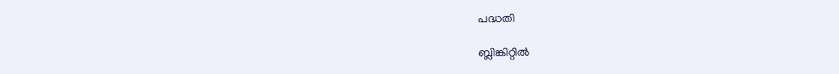പദ്ധതി

ബ്ലിങ്കിറ്റിൽ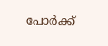പോർക്ക്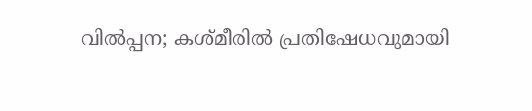വിൽപ്പന; കശ്മീരിൽ പ്രതിഷേധവുമായി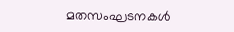മതസംഘടനകൾ